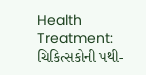Health Treatment: ચિકિત્સકોની પથી-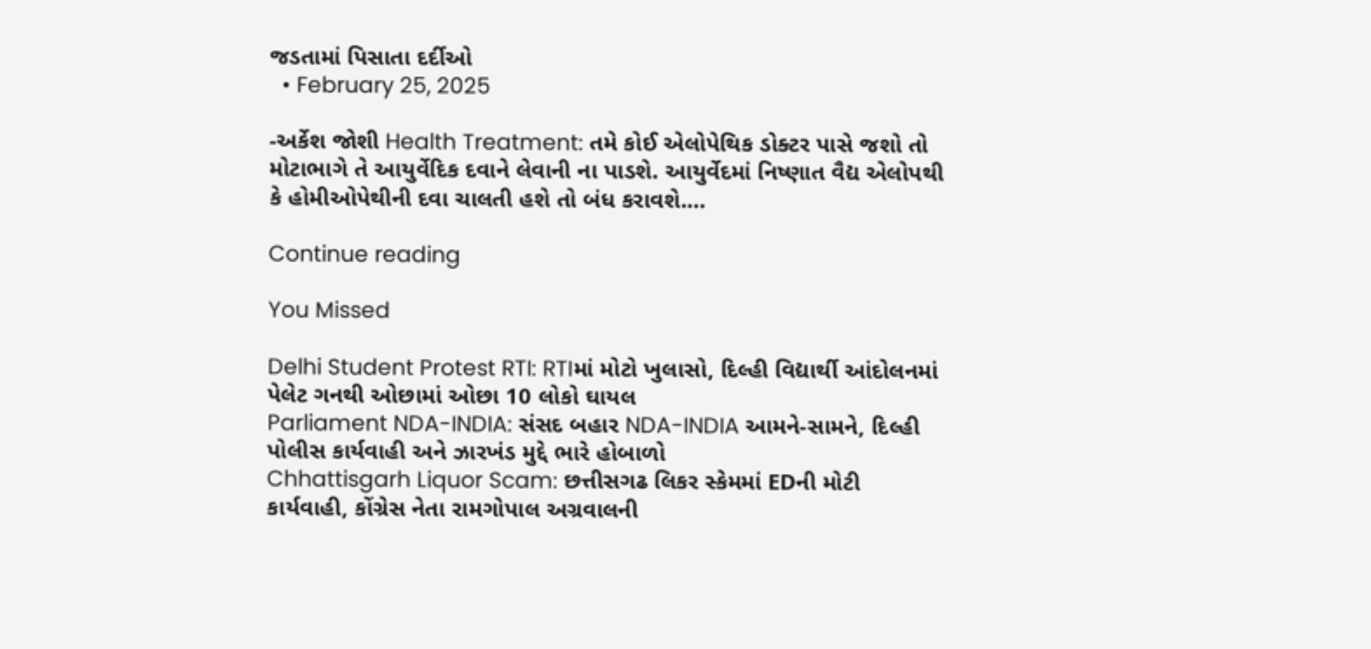જડતામાં પિસાતા દર્દીઓ
  • February 25, 2025

-અર્કેશ જોશી Health Treatment: તમે કોઈ એલોપેથિક ડોક્ટર પાસે જશો તો મોટાભાગે તે આયુર્વેદિક દવાને લેવાની ના પાડશે. આયુર્વેદમાં નિષ્ણાત વૈદ્ય એલોપથી કે હોમીઓપેથીની દવા ચાલતી હશે તો બંધ કરાવશે.…

Continue reading

You Missed

Delhi Student Protest RTI: RTIમાં મોટો ખુલાસો, દિલ્હી વિદ્યાર્થી આંદોલનમાં પેલેટ ગનથી ઓછામાં ઓછા 10 લોકો ઘાયલ
Parliament NDA-INDIA: સંસદ બહાર NDA-INDIA આમને-સામને, દિલ્હી પોલીસ કાર્યવાહી અને ઝારખંડ મુદ્દે ભારે હોબાળો
Chhattisgarh Liquor Scam: છત્તીસગઢ લિકર સ્કેમમાં EDની મોટી કાર્યવાહી, કોંગ્રેસ નેતા રામગોપાલ અગ્રવાલની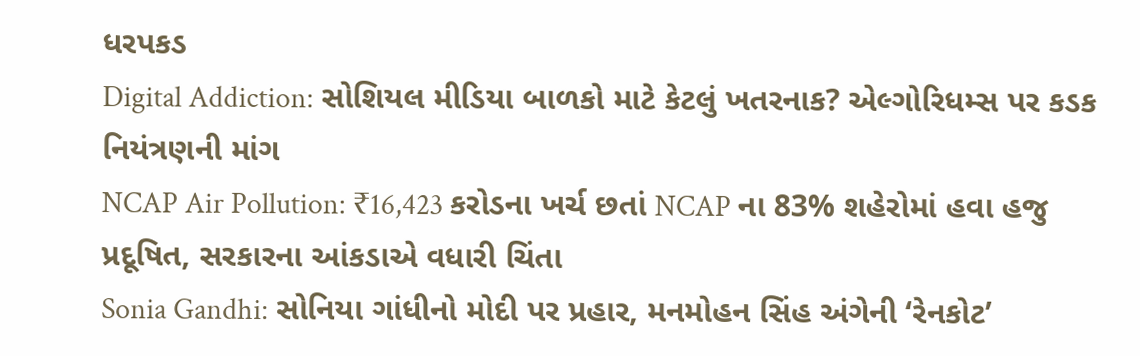ધરપકડ
Digital Addiction: સોશિયલ મીડિયા બાળકો માટે કેટલું ખતરનાક? એલ્ગોરિધમ્સ પર કડક નિયંત્રણની માંગ
NCAP Air Pollution: ₹16,423 કરોડના ખર્ચ છતાં NCAP ના 83% શહેરોમાં હવા હજુ પ્રદૂષિત, સરકારના આંકડાએ વધારી ચિંતા
Sonia Gandhi: સોનિયા ગાંધીનો મોદી પર પ્રહાર, મનમોહન સિંહ અંગેની ‘રેનકોટ’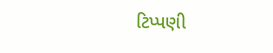ટિપ્પણી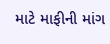માટે માફીની માંગ